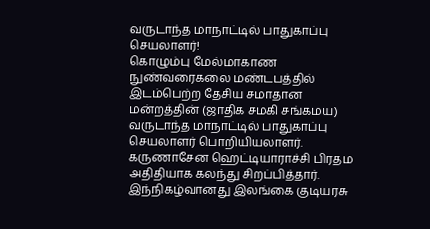வருடாந்த மாநாட்டில் பாதுகாப்பு செயலாளர்!
கொழும்பு மேல்மாகாண நுண்வரைகலை மண்டபத்தில் இடம்பெற்ற தேசிய சமாதான மன்றத்தின் (ஜாதிக சமகி சங்கமய) வருடாந்த மாநாட்டில் பாதுகாப்பு செயலாளர் பொறியியலாளர். கருணாசேன ஹெட்டியாராச்சி பிரதம அதிதியாக கலந்து சிறப்பித்தார். இந்நிகழ்வானது இலங்கை குடியரசு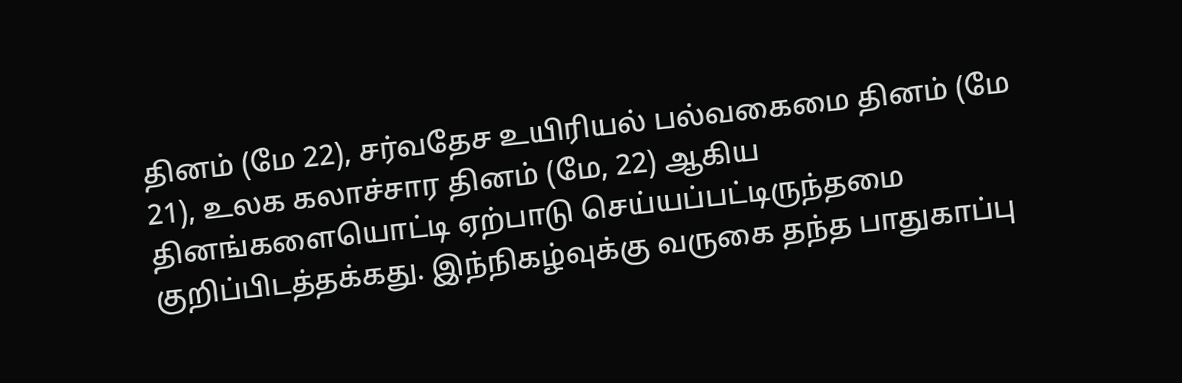தினம் (மே 22), சர்வதேச உயிரியல் பல்வகைமை தினம் (மே 21), உலக கலாச்சார தினம் (மே, 22) ஆகிய தினங்களையொட்டி ஏற்பாடு செய்யப்பட்டிருந்தமை குறிப்பிடத்தக்கது. இந்நிகழ்வுக்கு வருகை தந்த பாதுகாப்பு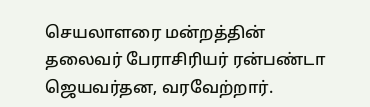செயலாளரை மன்றத்தின் தலைவர் பேராசிரியர் ரன்பண்டா ஜெயவர்தன, வரவேற்றார்.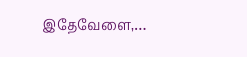இதேவேளை,…